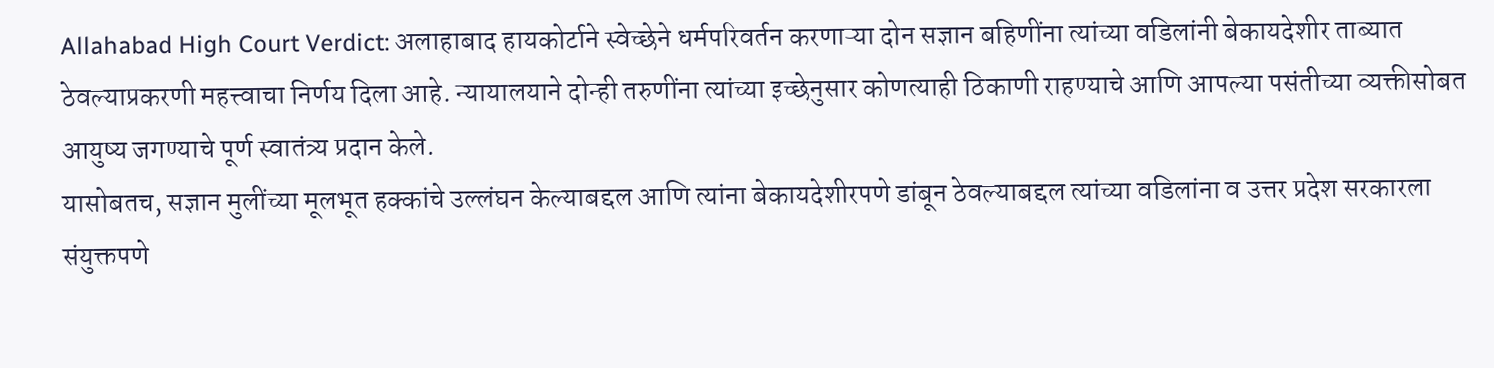Allahabad High Court Verdict: अलाहाबाद हायकोर्टाने स्वेच्छेने धर्मपरिवर्तन करणाऱ्या दोन सज्ञान बहिणींना त्यांच्या वडिलांनी बेकायदेशीर ताब्यात ठेवल्याप्रकरणी महत्त्वाचा निर्णय दिला आहे. न्यायालयाने दोन्ही तरुणींना त्यांच्या इच्छेनुसार कोणत्याही ठिकाणी राहण्याचे आणि आपल्या पसंतीच्या व्यक्तीसोबत आयुष्य जगण्याचे पूर्ण स्वातंत्र्य प्रदान केले.
यासोबतच, सज्ञान मुलींच्या मूलभूत हक्कांचे उल्लंघन केल्याबद्दल आणि त्यांना बेकायदेशीरपणे डांबून ठेवल्याबद्दल त्यांच्या वडिलांना व उत्तर प्रदेश सरकारला संयुक्तपणे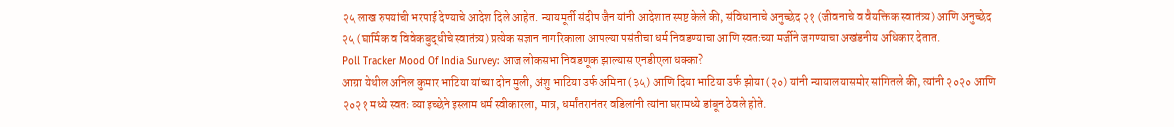२५ लाख रुपयांची भरपाई देण्याचे आदेश दिले आहेत. न्यायमूर्ती संदीप जैन यांनी आदेशात स्पष्ट केले की, संविधानाचे अनुच्छेद २१ (जीवनाचे व वैयक्तिक स्वातंत्र्य) आणि अनुच्छेद २५ (घार्मिक व विवेकबुद्धीचे स्वातंत्र्य) प्रत्येक सज्ञान नागरिकाला आपल्या पसंतीचा धर्म निवडण्याचा आणि स्वतःच्या मर्जीने जगण्याचा अखंडनीय अधिकार देतात.
Poll Tracker Mood Of India Survey: आज लोकसभा निवडणूक झाल्यास एनडीएला धक्का?
आग्रा येथील अनिल कुमार भाटिया यांच्या दोन मुली, अंशु भाटिया उर्फ अमिना (३५) आणि दिया भाटिया उर्फ झोया (२०) यांनी न्यायालयासमोर सांगितले की, त्यांनी २०२० आणि २०२१ मध्ये स्वतः व्या इच्छेने इस्लाम धर्म स्वीकारला, मात्र, धर्मांतरानंतर वडिलांनी त्यांना घरामध्ये डांबून ठेवले होते.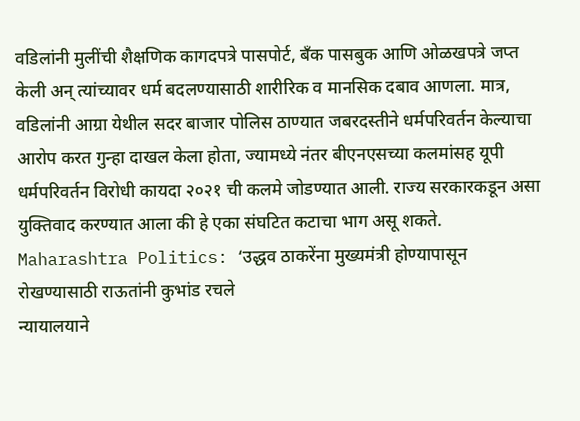वडिलांनी मुलींची शैक्षणिक कागदपत्रे पासपोर्ट, बँक पासबुक आणि ओळखपत्रे जप्त केली अन् त्यांच्यावर धर्म बदलण्यासाठी शारीरिक व मानसिक दबाव आणला. मात्र, वडिलांनी आग्रा येथील सदर बाजार पोलिस ठाण्यात जबरदस्तीने धर्मपरिवर्तन केल्याचा आरोप करत गुन्हा दाखल केला होता, ज्यामध्ये नंतर बीएनएसच्या कलमांसह यूपी धर्मपरिवर्तन विरोधी कायदा २०२१ ची कलमे जोडण्यात आली. राज्य सरकारकडून असा युक्तिवाद करण्यात आला की हे एका संघटित कटाचा भाग असू शकते.
Maharashtra Politics: ‘उद्धव ठाकरेंना मुख्यमंत्री होण्यापासून रोखण्यासाठी राऊतांनी कुभांड रचले
न्यायालयाने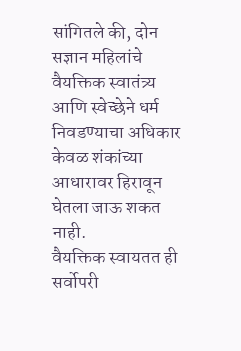सांगितले की, दोन सज्ञान महिलांचे वैयक्तिक स्वातंत्र्य आणि स्वेच्छेने धर्म निवडण्याचा अधिकार केवळ शंकांच्या आधारावर हिरावून घेतला जाऊ शकत नाही.
वैयक्तिक स्वायतत ही सर्वोपरी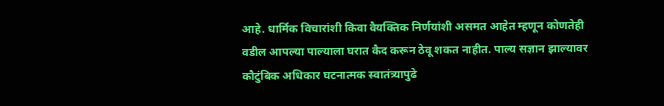आहे. धार्मिक विचारांशी किवा वैयक्तिक निर्णयांशी असमत आहेत म्हणून कोणतेही वडील आपल्या पाल्याला घरात कैद करून ठेवू शकत नाहीत. पाल्य सज्ञान झाल्यावर कौटुंबिक अधिकार घटनात्मक स्वातंत्र्यापुढे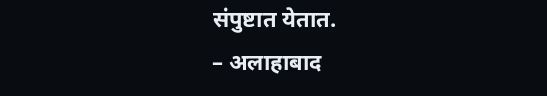संपुष्टात येतात.
– अलाहाबाद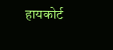हायकोर्ट